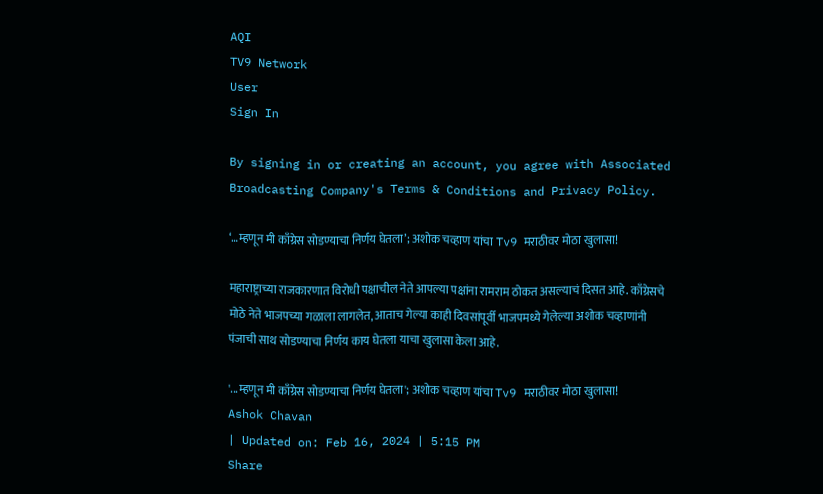AQI
TV9 Network
User
Sign In

By signing in or creating an account, you agree with Associated Broadcasting Company's Terms & Conditions and Privacy Policy.

‘…म्हणून मी काँग्रेस सोडण्याचा निर्णय घेतला’; अशोक चव्हाण यांचा Tv9 मराठीवर मोठा खुलासा!

महाराष्ट्राच्या राजकारणात विरोधी पक्षाचील नेते आपल्या पक्षांना रामराम ठोकत असल्याचं दिसत आहे. काँग्रेसचे मोठे नेते भाजपच्या गळाला लागलेत, आताच गेल्या काही दिवसांपूर्वी भाजपमध्ये गेलेल्या अशोक चव्हाणांनी पंजाची साथ सोडण्याचा निर्णय काय घेतला याचा खुलासा केला आहे.

'...म्हणून मी काँग्रेस सोडण्याचा निर्णय घेतला'; अशोक चव्हाण यांचा Tv9 मराठीवर मोठा खुलासा!
Ashok Chavan
| Updated on: Feb 16, 2024 | 5:15 PM
Share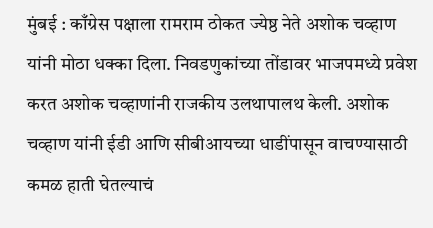मुंबई : काँग्रेस पक्षाला रामराम ठोकत ज्येष्ठ नेते अशोक चव्हाण यांनी मोठा धक्का दिला. निवडणुकांच्या तोंडावर भाजपमध्ये प्रवेश करत अशोक चव्हाणांनी राजकीय उलथापालथ केली. अशोक चव्हाण यांनी ईडी आणि सीबीआयच्या धाडींपासून वाचण्यासाठी कमळ हाती घेतल्याचं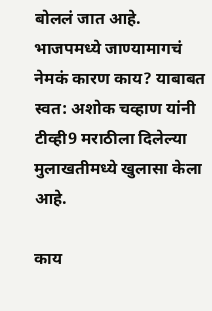बोललं जात आहे. भाजपमध्ये जाण्यामागचं नेमकं कारण काय? याबाबत स्वत: अशोक चव्हाण यांनी टीव्ही9 मराठीला दिलेल्या मुलाखतीमध्ये खुलासा केला आहे.

काय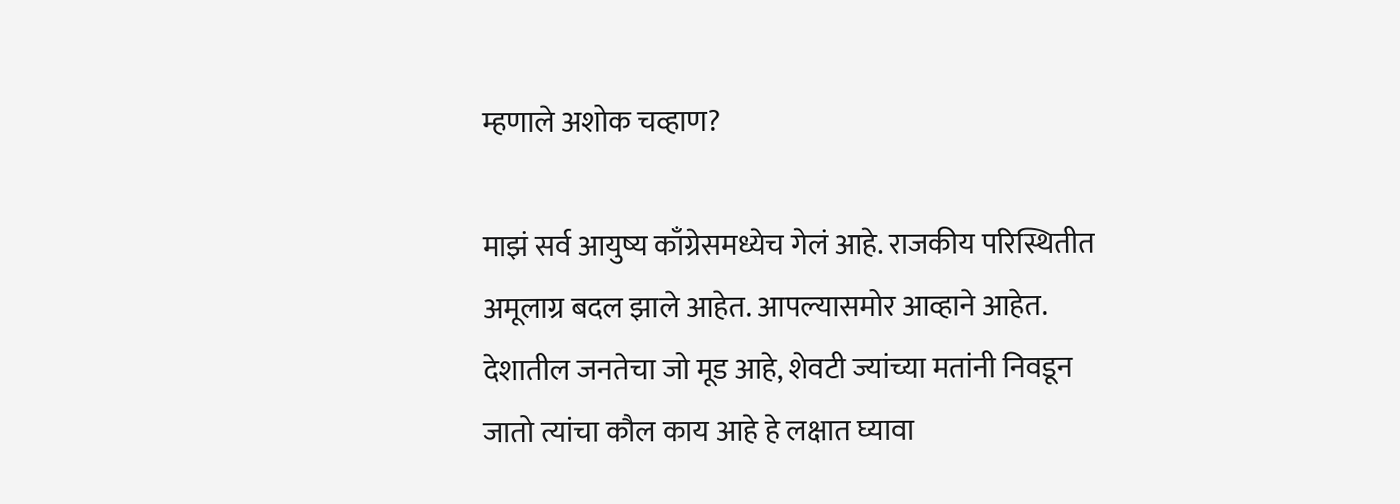म्हणाले अशोक चव्हाण?

माझं सर्व आयुष्य काँग्रेसमध्येच गेलं आहे. राजकीय परिस्थितीत अमूलाग्र बदल झाले आहेत. आपल्यासमोर आव्हाने आहेत. देशातील जनतेचा जो मूड आहे, शेवटी ज्यांच्या मतांनी निवडून जातो त्यांचा कौल काय आहे हे लक्षात घ्यावा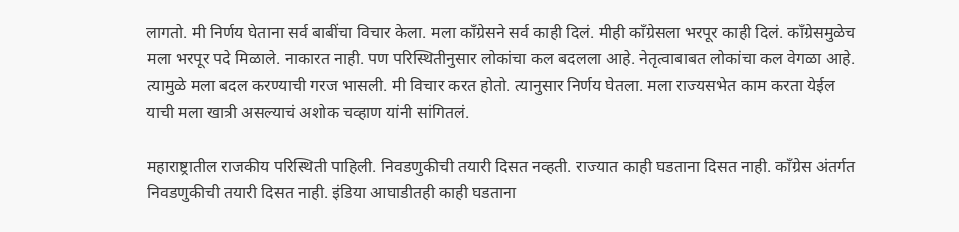लागतो. मी निर्णय घेताना सर्व बाबींचा विचार केला. मला काँग्रेसने सर्व काही दिलं. मीही काँग्रेसला भरपूर काही दिलं. काँग्रेसमुळेच मला भरपूर पदे मिळाले. नाकारत नाही. पण परिस्थितीनुसार लोकांचा कल बदलला आहे. नेतृत्वाबाबत लोकांचा कल वेगळा आहे. त्यामुळे मला बदल करण्याची गरज भासली. मी विचार करत होतो. त्यानुसार निर्णय घेतला. मला राज्यसभेत काम करता येईल याची मला खात्री असल्याचं अशोक चव्हाण यांनी सांगितलं.

महाराष्ट्रातील राजकीय परिस्थिती पाहिली. निवडणुकीची तयारी दिसत नव्हती. राज्यात काही घडताना दिसत नाही. काँग्रेस अंतर्गत निवडणुकीची तयारी दिसत नाही. इंडिया आघाडीतही काही घडताना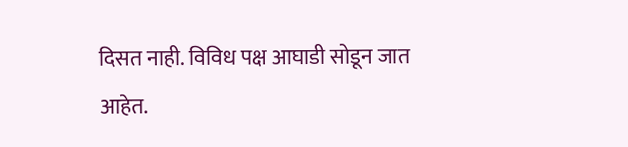दिसत नाही. विविध पक्ष आघाडी सोडून जात आहेत.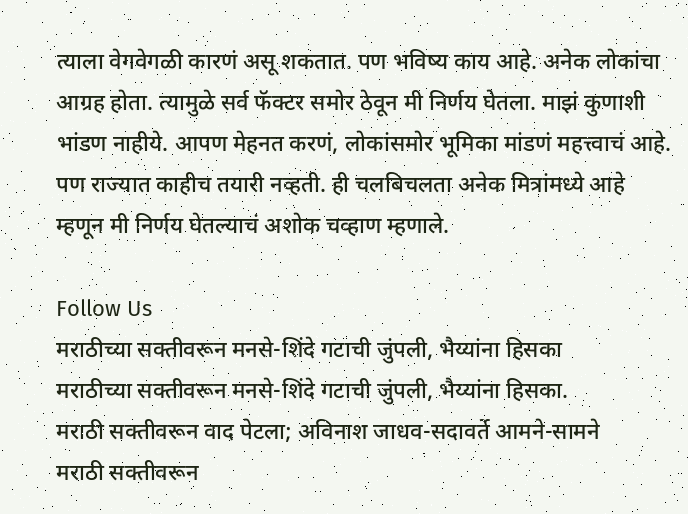त्याला वेगवेगळी कारणं असू शकतात. पण भविष्य काय आहे. अनेक लोकांचा आग्रह होता. त्यामुळे सर्व फॅक्टर समोर ठेवून मी निर्णय घेतला. माझं कुणाशी भांडण नाहीये. आपण मेहनत करणं, लोकांसमोर भूमिका मांडणं महत्त्वाचं आहे. पण राज्यात काहीच तयारी नव्हती. ही चलबिचलता अनेक मित्रांमध्ये आहे म्हणून मी निर्णय घेतल्याचं अशोक चव्हाण म्हणाले.

Follow Us
मराठीच्या सक्तीवरून मनसे-शिंदे गटाची जुंपली, भैय्यांना हिसका
मराठीच्या सक्तीवरून मनसे-शिंदे गटाची जुंपली, भैय्यांना हिसका.
मराठी सक्तीवरून वाद पेटला; अविनाश जाधव-सदावर्ते आमने-सामने
मराठी सक्तीवरून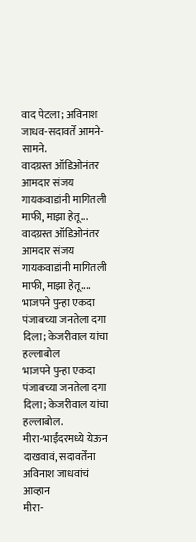वाद पेटला; अविनाश जाधव-सदावर्ते आमने-सामने.
वादग्रस्त ऑडिओनंतर आमदार संजय गायकवाडांनी मागितली माफी, माझा हेतू...
वादग्रस्त ऑडिओनंतर आमदार संजय गायकवाडांनी मागितली माफी, माझा हेतू....
भाजपने पुन्हा एकदा पंजाबच्या जनतेला दगा दिला; केजरीवाल यांचा हल्लाबोल
भाजपने पुन्हा एकदा पंजाबच्या जनतेला दगा दिला; केजरीवाल यांचा हल्लाबोल.
मीरा-भाईंदरमध्ये येऊन दाखवावं, सदावर्तेंना अविनाश जाधवांचं आव्हान
मीरा-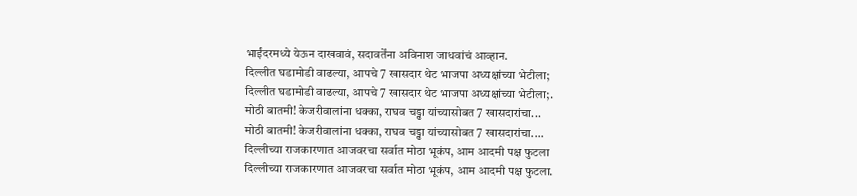भाईंदरमध्ये येऊन दाखवावं, सदावर्तेंना अविनाश जाधवांचं आव्हान.
दिल्लीत घडामोडी वाढल्या, आपचे 7 खासदार थेट भाजपा अध्यक्षांच्या भेटीला;
दिल्लीत घडामोडी वाढल्या, आपचे 7 खासदार थेट भाजपा अध्यक्षांच्या भेटीला;.
मोठी बातमी! केजरीवालांना धक्का, राघव चड्ढा यांच्यासोबत 7 खासदारांचा...
मोठी बातमी! केजरीवालांना धक्का, राघव चड्ढा यांच्यासोबत 7 खासदारांचा....
दिल्लीच्या राजकारणात आजवरचा सर्वात मोठा भूकंप, आम आदमी पक्ष फुटला
दिल्लीच्या राजकारणात आजवरचा सर्वात मोठा भूकंप, आम आदमी पक्ष फुटला.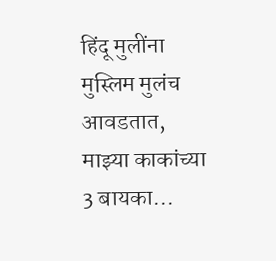हिंदू मुलींना मुस्लिम मुलंच आवडतात, माझ्या काकांच्या 3 बायका...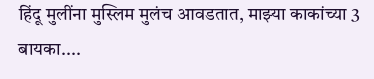हिंदू मुलींना मुस्लिम मुलंच आवडतात, माझ्या काकांच्या 3 बायका....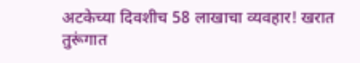अटकेच्या दिवशीच 58 लाखाचा व्यवहार! खरात तुरूंगात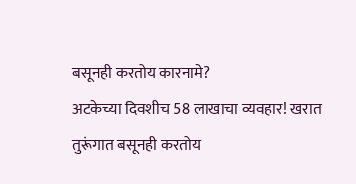बसूनही करतोय कारनामे?
अटकेच्या दिवशीच 58 लाखाचा व्यवहार! खरात तुरूंगात बसूनही करतोय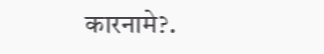कारनामे?.